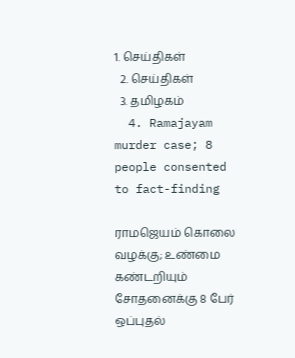1. செய்திகள்
  2. செய்திகள்
  3. த‌மிழக‌ம்
  4. Ramajayam murder case; 8 people consented to fact-finding

ராமஜெயம் கொலை வழக்கு; உண்மை கண்டறியும் சோதனைக்கு 8 பேர் ஒப்புதல்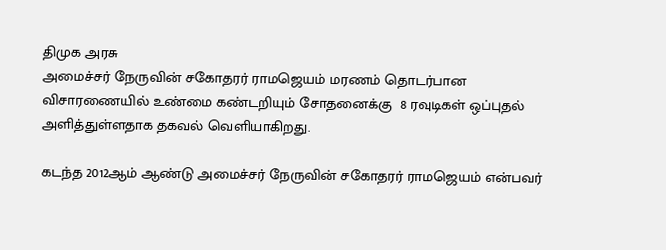திமுக அரசு
அமைச்சர் நேருவின் சகோதரர் ராமஜெயம் மரணம் தொடர்பான விசாரணையில் உண்மை கண்டறியும் சோதனைக்கு  8 ரவுடிகள் ஒப்புதல் அளித்துள்ளதாக தகவல் வெளியாகிறது.

கடந்த 2012ஆம் ஆண்டு அமைச்சர் நேருவின் சகோதரர் ராமஜெயம் என்பவர்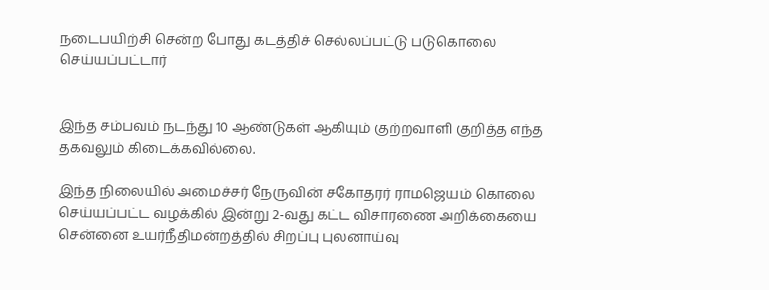நடைபயிற்சி சென்ற போது கடத்திச் செல்லப்பட்டு படுகொலை செய்யப்பட்டார்


இந்த சம்பவம் நடந்து 10 ஆண்டுகள் ஆகியும் குற்றவாளி குறித்த எந்த தகவலும் கிடைக்கவில்லை.

இந்த நிலையில் அமைச்சர் நேருவின் சகோதரர் ராமஜெயம் கொலை செய்யப்பட்ட வழக்கில் இன்று 2-வது கட்ட விசாரணை அறிக்கையை சென்னை உயர்நீதிமன்றத்தில் சிறப்பு புலனாய்வு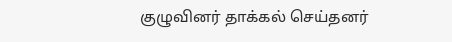குழுவினர் தாக்கல் செய்தனர்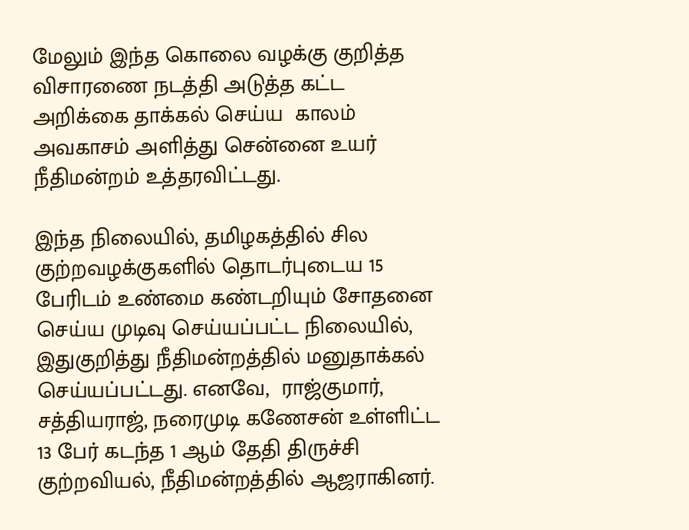மேலும் இந்த கொலை வழக்கு குறித்த விசாரணை நடத்தி அடுத்த கட்ட அறிக்கை தாக்கல் செய்ய  காலம் அவகாசம் அளித்து சென்னை உயர் நீதிமன்றம் உத்தரவிட்டது.

இந்த நிலையில், தமிழகத்தில் சில குற்றவழக்குகளில் தொடர்புடைய 15 பேரிடம் உண்மை கண்டறியும் சோதனை செய்ய முடிவு செய்யப்பட்ட நிலையில்,  இதுகுறித்து நீதிமன்றத்தில் மனுதாக்கல் செய்யப்பட்டது. எனவே,  ராஜ்குமார், சத்தியராஜ், நரைமுடி கணேசன் உள்ளிட்ட 13 பேர் கடந்த 1 ஆம் தேதி திருச்சி குற்றவியல், நீதிமன்றத்தில் ஆஜராகினர்.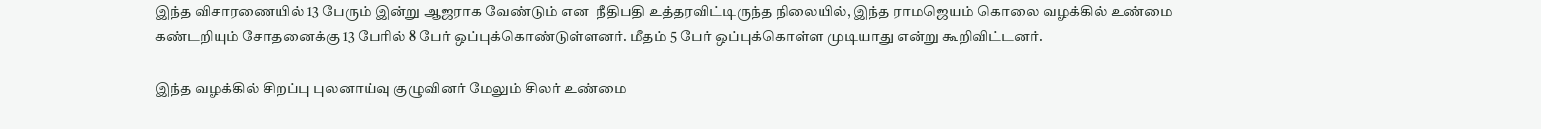இந்த விசாரணையில் 13 பேரும் இன்று ஆஜராக வேண்டும் என  நீதிபதி உத்தரவிட்டிருந்த நிலையில், இந்த ராமஜெயம் கொலை வழக்கில் உண்மை கண்டறியும் சோதனைக்கு 13 பேரில் 8 பேர் ஒப்புக்கொண்டுள்ளனர். மீதம் 5 பேர் ஒப்புக்கொள்ள முடியாது என்று கூறிவிட்டனர்.

இந்த வழக்கில் சிறப்பு புலனாய்வு குழுவினர் மேலும் சிலர் உண்மை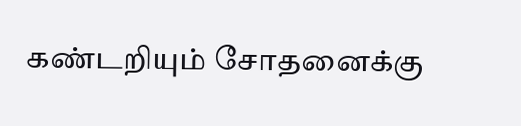கண்டறியும் சோதனைக்கு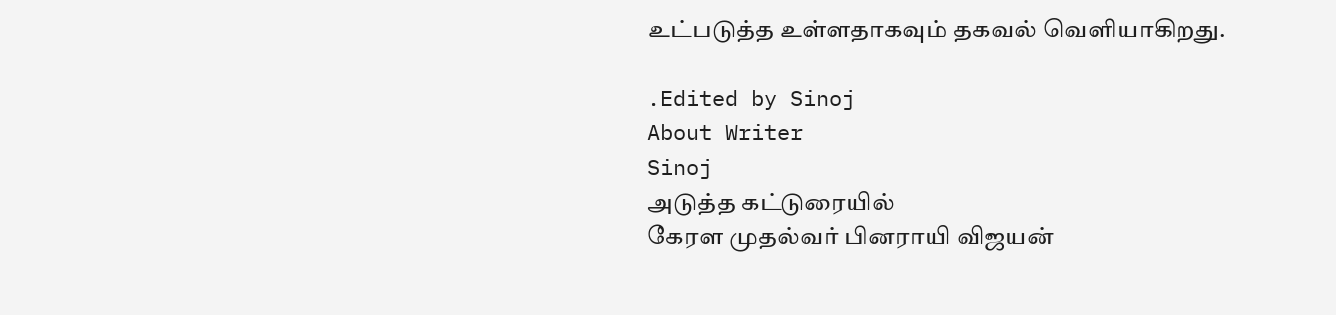உட்படுத்த உள்ளதாகவும் தகவல் வெளியாகிறது.

.Edited by Sinoj
About Writer
Sinoj
அடுத்த கட்டுரையில்
கேரள முதல்வர் பினராயி விஜயன்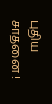புதிய சாதனை !